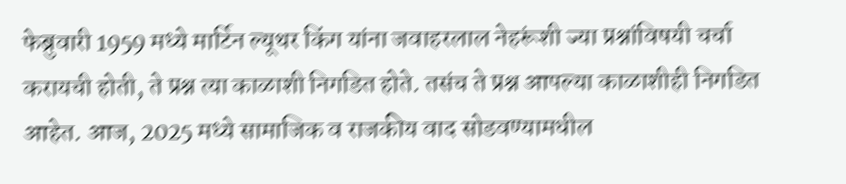फेब्रुवारी 1959 मध्ये मार्टिन ल्यूथर किंग यांना जवाहरलाल नेहरूंशी ज्या प्रश्नांविषयी चर्चा करायची होती, ते प्रश्न त्या काळाशी निगडित होते. तसंच ते प्रश्न आपल्या काळाशीही निगडित आहेत. आज, 2025 मध्ये सामाजिक व राजकीय वाद सोडवण्यामधील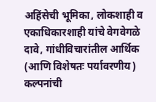अहिंसेची भूमिका, लोकशाही व एकाधिकारशाही यांचे वेगवेगळे दावे, गांधीविचारांतील आर्थिक (आणि विशेषतः पर्यावरणीय) कल्पनांची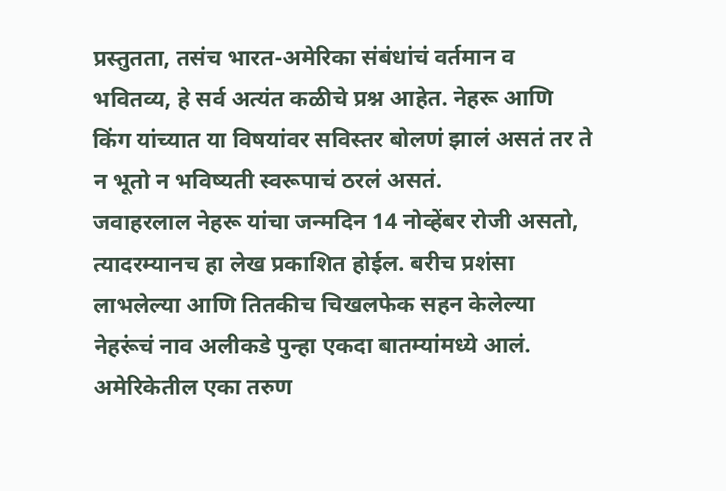प्रस्तुतता, तसंच भारत-अमेरिका संबंधांचं वर्तमान व भवितव्य, हे सर्व अत्यंत कळीचे प्रश्न आहेत. नेहरू आणि किंग यांच्यात या विषयांवर सविस्तर बोलणं झालं असतं तर ते न भूतो न भविष्यती स्वरूपाचं ठरलं असतं.
जवाहरलाल नेहरू यांचा जन्मदिन 14 नोव्हेंबर रोजी असतो, त्यादरम्यानच हा लेख प्रकाशित होईल. बरीच प्रशंसा लाभलेल्या आणि तितकीच चिखलफेक सहन केलेल्या नेहरूंचं नाव अलीकडे पुन्हा एकदा बातम्यांमध्ये आलं. अमेरिकेतील एका तरुण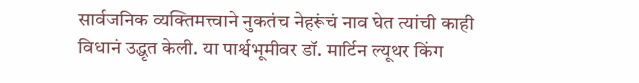सार्वजनिक व्यक्तिमत्त्वाने नुकतंच नेहरूंचं नाव घेत त्यांची काही विधानं उद्धृत केली. या पार्श्वभूमीवर डॉ. मार्टिन ल्यूथर किंग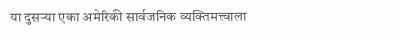या दुसऱ्या एका अमेरिकी सार्वजनिक व्यक्तिमत्त्वाला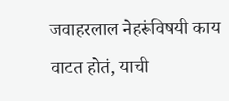जवाहरलाल नेहरूंविषयी काय वाटत होतं, याची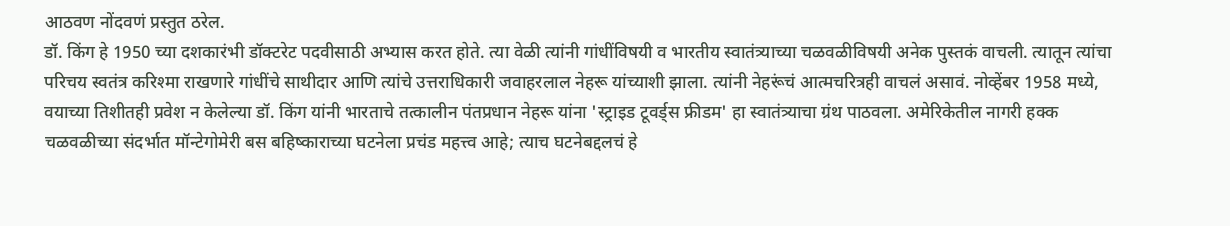आठवण नोंदवणं प्रस्तुत ठरेल.
डॉ. किंग हे 1950 च्या दशकारंभी डॉक्टरेट पदवीसाठी अभ्यास करत होते. त्या वेळी त्यांनी गांधींविषयी व भारतीय स्वातंत्र्याच्या चळवळीविषयी अनेक पुस्तकं वाचली. त्यातून त्यांचा परिचय स्वतंत्र करिश्मा राखणारे गांधींचे साथीदार आणि त्यांचे उत्तराधिकारी जवाहरलाल नेहरू यांच्याशी झाला. त्यांनी नेहरूंचं आत्मचरित्रही वाचलं असावं. नोव्हेंबर 1958 मध्ये, वयाच्या तिशीतही प्रवेश न केलेल्या डॉ. किंग यांनी भारताचे तत्कालीन पंतप्रधान नेहरू यांना 'स्ट्राइड टूवर्ड्स फ्रीडम' हा स्वातंत्र्याचा ग्रंथ पाठवला. अमेरिकेतील नागरी हक्क चळवळीच्या संदर्भात मॉन्टेगोमेरी बस बहिष्काराच्या घटनेला प्रचंड महत्त्व आहे; त्याच घटनेबद्दलचं हे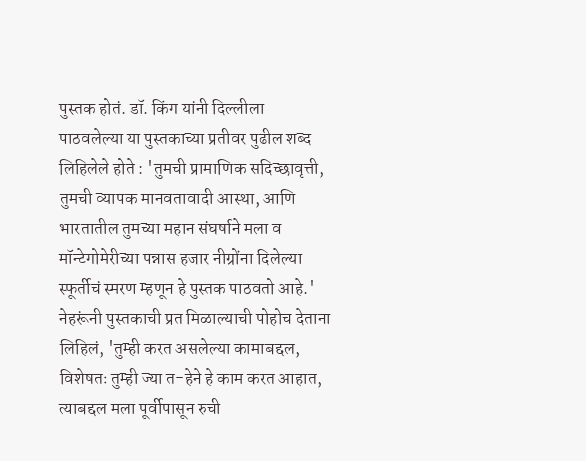पुस्तक होतं. डॉ. किंग यांनी दिल्लीला पाठवलेल्या या पुस्तकाच्या प्रतीवर पुढील शब्द लिहिलेले होते : 'तुमची प्रामाणिक सदिच्छावृत्ती, तुमची व्यापक मानवतावादी आस्था, आणि भारतातील तुमच्या महान संघर्षाने मला व मॉन्टेगोमेरीच्या पन्नास हजार नीग्रोंना दिलेल्या स्फूर्तीचं स्मरण म्हणून हे पुस्तक पाठवतो आहे.'
नेहरूंनी पुस्तकाची प्रत मिळाल्याची पोहोच देताना लिहिलं, 'तुम्ही करत असलेल्या कामाबद्दल, विशेषतः तुम्ही ज्या त-हेने हे काम करत आहात, त्याबद्दल मला पूर्वीपासून रुची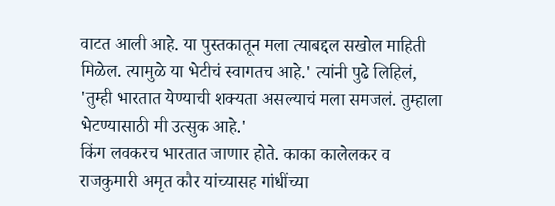वाटत आली आहे. या पुस्तकातून मला त्याबद्दल सखोल माहिती मिळेल. त्यामुळे या भेटीचं स्वागतच आहे.' त्यांनी पुढे लिहिलं, 'तुम्ही भारतात येण्याची शक्यता असल्याचं मला समजलं. तुम्हाला भेटण्यासाठी मी उत्सुक आहे.'
किंग लवकरच भारतात जाणार होते. काका कालेलकर व राजकुमारी अमृत कौर यांच्यासह गांधींच्या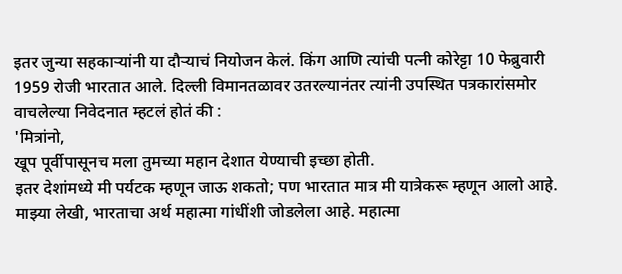इतर जुन्या सहकाऱ्यांनी या दौऱ्याचं नियोजन केलं. किंग आणि त्यांची पत्नी कोरेट्टा 10 फेब्रुवारी 1959 रोजी भारतात आले. दिल्ली विमानतळावर उतरल्यानंतर त्यांनी उपस्थित पत्रकारांसमोर वाचलेल्या निवेदनात म्हटलं होतं की :
'मित्रांनो,
खूप पूर्वीपासूनच मला तुमच्या महान देशात येण्याची इच्छा होती.
इतर देशांमध्ये मी पर्यटक म्हणून जाऊ शकतो; पण भारतात मात्र मी यात्रेकरू म्हणून आलो आहे.
माझ्या लेखी, भारताचा अर्थ महात्मा गांधींशी जोडलेला आहे. महात्मा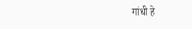गांधी हे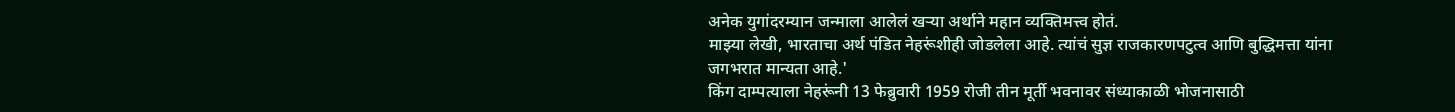अनेक युगांदरम्यान जन्माला आलेलं खऱ्या अर्थाने महान व्यक्तिमत्त्व होतं.
माझ्या लेखी, भारताचा अर्थ पंडित नेहरूंशीही जोडलेला आहे. त्यांचं सुज्ञ राजकारणपटुत्व आणि बुद्धिमत्ता यांना जगभरात मान्यता आहे.'
किंग दाम्पत्याला नेहरूंनी 13 फेब्रुवारी 1959 रोजी तीन मूर्ती भवनावर संध्याकाळी भोजनासाठी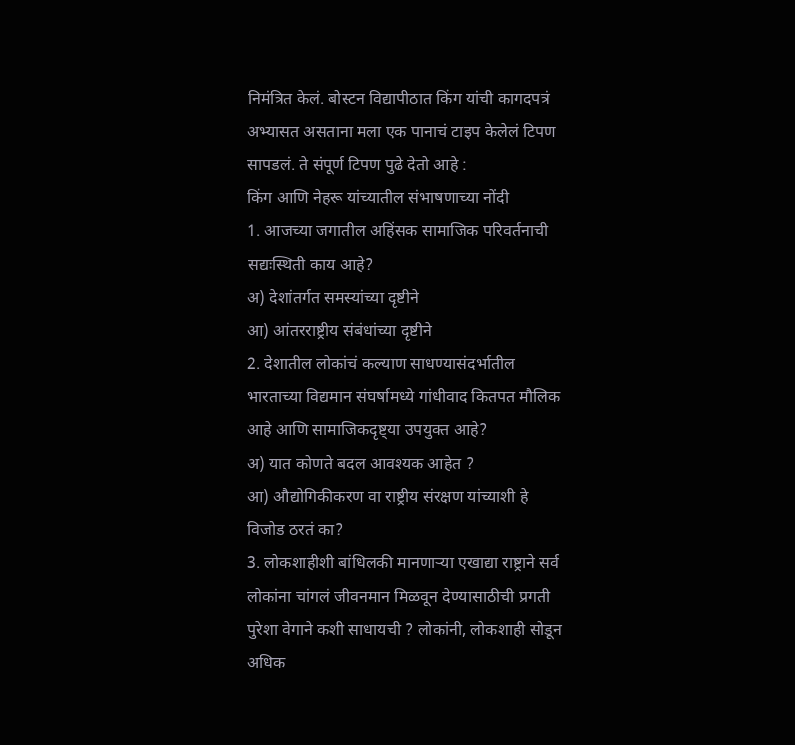निमंत्रित केलं. बोस्टन विद्यापीठात किंग यांची कागदपत्रं अभ्यासत असताना मला एक पानाचं टाइप केलेलं टिपण सापडलं. ते संपूर्ण टिपण पुढे देतो आहे :
किंग आणि नेहरू यांच्यातील संभाषणाच्या नोंदी
1. आजच्या जगातील अहिंसक सामाजिक परिवर्तनाची सद्यःस्थिती काय आहे?
अ) देशांतर्गत समस्यांच्या दृष्टीने
आ) आंतरराष्ट्रीय संबंधांच्या दृष्टीने
2. देशातील लोकांचं कल्याण साधण्यासंदर्भातील भारताच्या विद्यमान संघर्षामध्ये गांधीवाद कितपत मौलिक आहे आणि सामाजिकदृष्ट्या उपयुक्त आहे?
अ) यात कोणते बदल आवश्यक आहेत ?
आ) औद्योगिकीकरण वा राष्ट्रीय संरक्षण यांच्याशी हे विजोड ठरतं का?
3. लोकशाहीशी बांधिलकी मानणाऱ्या एखाद्या राष्ट्राने सर्व लोकांना चांगलं जीवनमान मिळवून देण्यासाठीची प्रगती पुरेशा वेगाने कशी साधायची ? लोकांनी, लोकशाही सोडून अधिक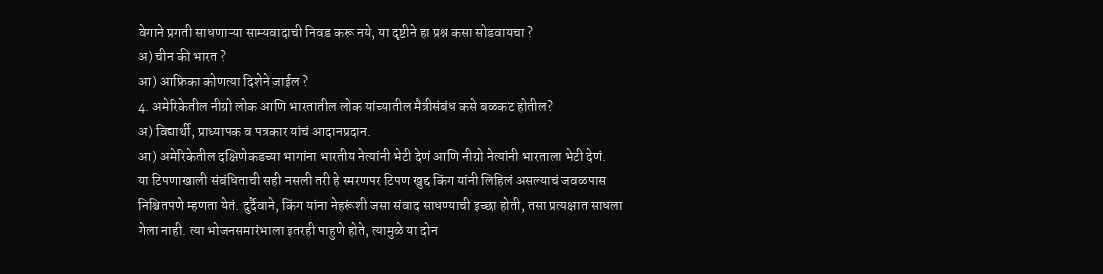वेगाने प्रगती साधणाऱ्या साम्यवादाची निवड करू नये, या दृष्टीने हा प्रश्न कसा सोडवायचा ?
अ) चीन की भारत ?
आ) आफ्रिका कोणत्या दिशेने जाईल ?
4. अमेरिकेतील नीग्रो लोक आणि भारतातील लोक यांच्यातील मैत्रीसंबंध कसे बळकट होतील?
अ) विद्यार्थी, प्राध्यापक व पत्रकार यांचं आदानप्रदान.
आ) अमेरिकेतील दक्षिणेकडच्या भागांना भारतीय नेत्यांनी भेटी देणं आणि नीग्रो नेत्यांनी भारताला भेटी देणं.
या टिपणाखाली संबंधिताची सही नसली तरी हे स्मरणपर टिपण खुद्द किंग यांनी लिहिलं असल्याचं जवळपास निश्चितपणे म्हणता येतं. दुर्दैवाने, किंग यांना नेहरूंशी जसा संवाद साधण्याची इच्छा होती, तसा प्रत्यक्षात साधला गेला नाही. त्या भोजनसमारंभाला इतरही पाहुणे होते, त्यामुळे या दोन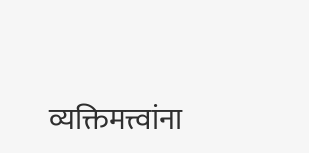व्यक्तिमत्त्वांना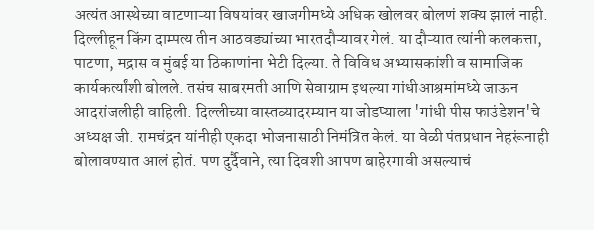अत्यंत आस्थेच्या वाटणाऱ्या विषयांवर खाजगीमध्ये अधिक खोलवर बोलणं शक्य झालं नाही.
दिल्लीहून किंग दाम्पत्य तीन आठवड्यांच्या भारतदौऱ्यावर गेलं. या दौऱ्यात त्यांनी कलकत्ता, पाटणा, मद्रास व मुंबई या ठिकाणांना भेटी दिल्या. ते विविध अभ्यासकांशी व सामाजिक कार्यकर्त्यांशी बोलले. तसंच साबरमती आणि सेवाग्राम इथल्या गांधीआश्रमांमध्ये जाऊन आदरांजलीही वाहिली. दिल्लीच्या वास्तव्यादरम्यान या जोडप्याला 'गांधी पीस फाउंडेशन'चे अध्यक्ष जी. रामचंद्रन यांनीही एकदा भोजनासाठी निमंत्रित केलं. या वेळी पंतप्रधान नेहरूंनाही बोलावण्यात आलं होतं. पण दुर्दैवाने, त्या दिवशी आपण बाहेरगावी असल्याचं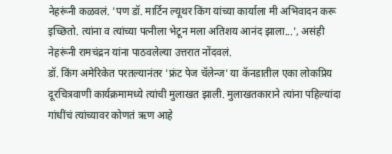नेहरूंनी कळवलं. 'पण डॉ. मार्टिन ल्यूथर किंग यांच्या कार्याला मी अभिवादन करू इच्छितो. त्यांना व त्यांच्या पत्नीला भेटून मला अतिशय आनंद झाला...', असंही नेहरूंनी रामचंद्रन यांना पाठवलेल्या उत्तरात नोंदवलं.
डॉ. किंग अमेरिकेत परतल्यानंतर 'फ्रंट पेज चॅलेन्ज' या कॅनडातील एका लोकप्रिय दूरचित्रवाणी कार्यक्रमामध्ये त्यांची मुलाखत झाली. मुलाखतकाराने त्यांना पहिल्यांदा गांधींचं त्यांच्यावर कोणतं ऋण आहे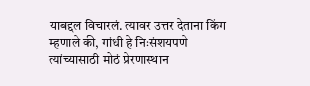याबद्दल विचारलं. त्यावर उत्तर देताना किंग म्हणाले की, गांधी हे निःसंशयपणे त्यांच्यासाठी मोठं प्रेरणास्थान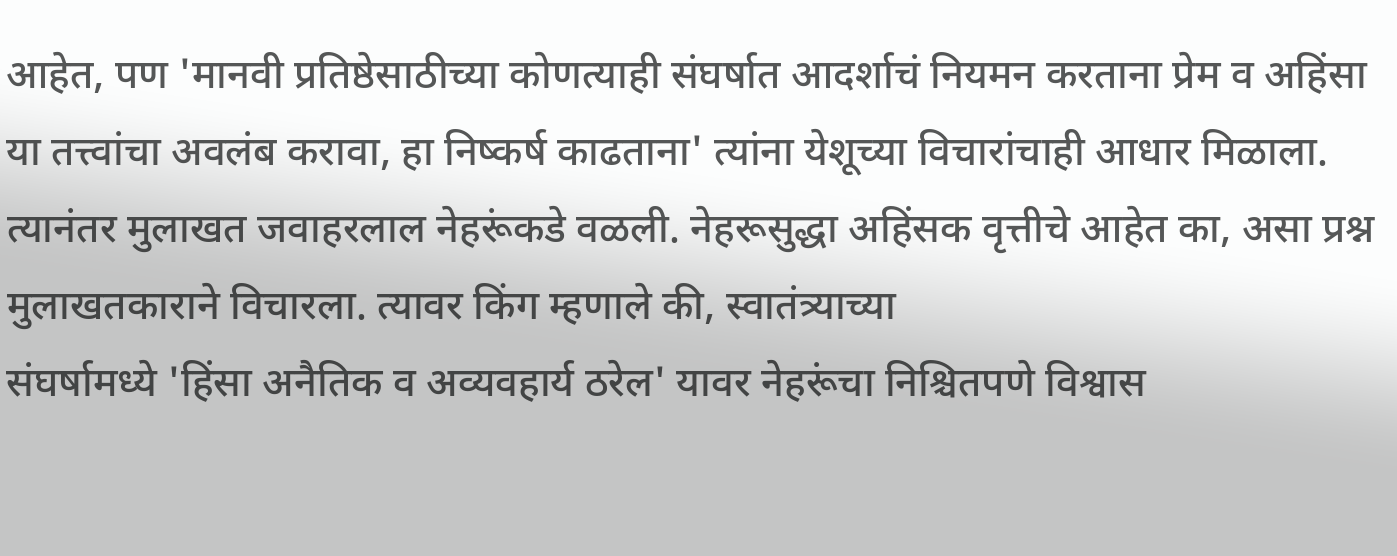आहेत, पण 'मानवी प्रतिष्ठेसाठीच्या कोणत्याही संघर्षात आदर्शाचं नियमन करताना प्रेम व अहिंसा या तत्त्वांचा अवलंब करावा, हा निष्कर्ष काढताना' त्यांना येशूच्या विचारांचाही आधार मिळाला. त्यानंतर मुलाखत जवाहरलाल नेहरूंकडे वळली. नेहरूसुद्धा अहिंसक वृत्तीचे आहेत का, असा प्रश्न मुलाखतकाराने विचारला. त्यावर किंग म्हणाले की, स्वातंत्र्याच्या
संघर्षामध्ये 'हिंसा अनैतिक व अव्यवहार्य ठरेल' यावर नेहरूंचा निश्चितपणे विश्वास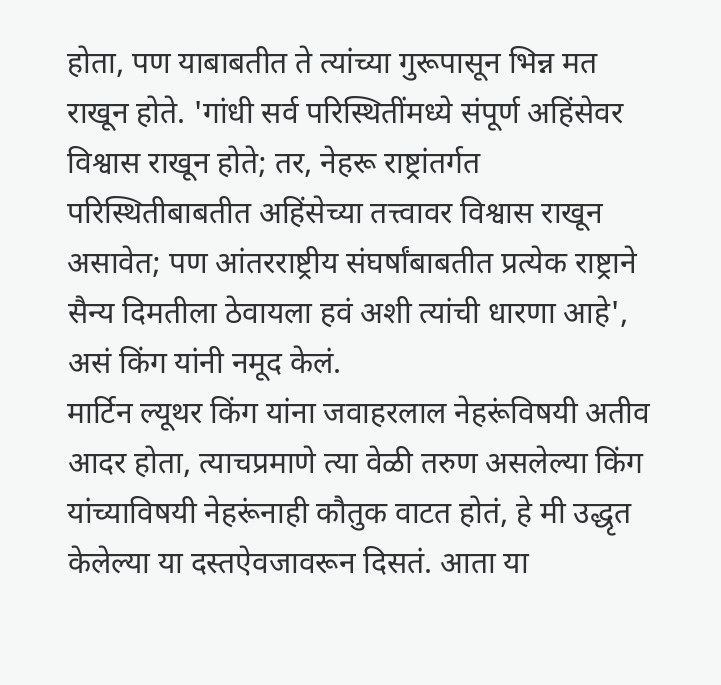होता, पण याबाबतीत ते त्यांच्या गुरूपासून भिन्न मत राखून होते. 'गांधी सर्व परिस्थितींमध्ये संपूर्ण अहिंसेवर विश्वास राखून होते; तर, नेहरू राष्ट्रांतर्गत परिस्थितीबाबतीत अहिंसेच्या तत्त्वावर विश्वास राखून असावेत; पण आंतरराष्ट्रीय संघर्षांबाबतीत प्रत्येक राष्ट्राने सैन्य दिमतीला ठेवायला हवं अशी त्यांची धारणा आहे', असं किंग यांनी नमूद केलं.
मार्टिन ल्यूथर किंग यांना जवाहरलाल नेहरूंविषयी अतीव आदर होता, त्याचप्रमाणे त्या वेळी तरुण असलेल्या किंग यांच्याविषयी नेहरूंनाही कौतुक वाटत होतं, हे मी उद्धृत केलेल्या या दस्तऐवजावरून दिसतं. आता या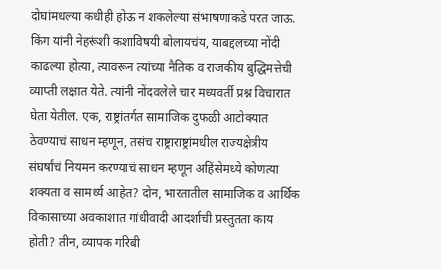दोघांमधल्या कधीही होऊ न शकलेल्या संभाषणाकडे परत जाऊ. किंग यांनी नेहरूंशी कशाविषयी बोलायचंय, याबद्दलच्या नोंदी काढल्या होत्या, त्यावरून त्यांच्या नैतिक व राजकीय बुद्धिमत्तेची व्याप्ती लक्षात येते. त्यांनी नोंदवलेले चार मध्यवर्ती प्रश्न विचारात घेता येतील. एक, राष्ट्रांतर्गत सामाजिक दुफळी आटोक्यात ठेवण्याचं साधन म्हणून, तसंच राष्ट्राराष्ट्रांमधील राज्यक्षेत्रीय संघर्षांचं नियमन करण्याचं साधन म्हणून अहिंसेमध्ये कोणत्या शक्यता व सामर्थ्य आहेत? दोन, भारतातील सामाजिक व आर्थिक विकासाच्या अवकाशात गांधीवादी आदर्शाची प्रस्तुतता काय होती? तीन, व्यापक गरिबी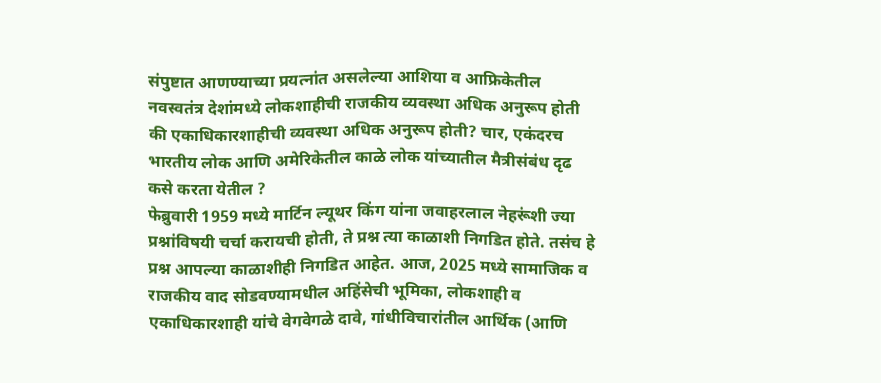संपुष्टात आणण्याच्या प्रयत्नांत असलेल्या आशिया व आफ्रिकेतील नवस्वतंत्र देशांमध्ये लोकशाहीची राजकीय व्यवस्था अधिक अनुरूप होती की एकाधिकारशाहीची व्यवस्था अधिक अनुरूप होती? चार, एकंदरच भारतीय लोक आणि अमेरिकेतील काळे लोक यांच्यातील मैत्रीसंबंध दृढ कसे करता येतील ?
फेब्रुवारी 1959 मध्ये मार्टिन ल्यूथर किंग यांना जवाहरलाल नेहरूंशी ज्या प्रश्नांविषयी चर्चा करायची होती, ते प्रश्न त्या काळाशी निगडित होते. तसंच हे प्रश्न आपल्या काळाशीही निगडित आहेत. आज, 2025 मध्ये सामाजिक व राजकीय वाद सोडवण्यामधील अहिंसेची भूमिका, लोकशाही व एकाधिकारशाही यांचे वेगवेगळे दावे, गांधीविचारांतील आर्थिक (आणि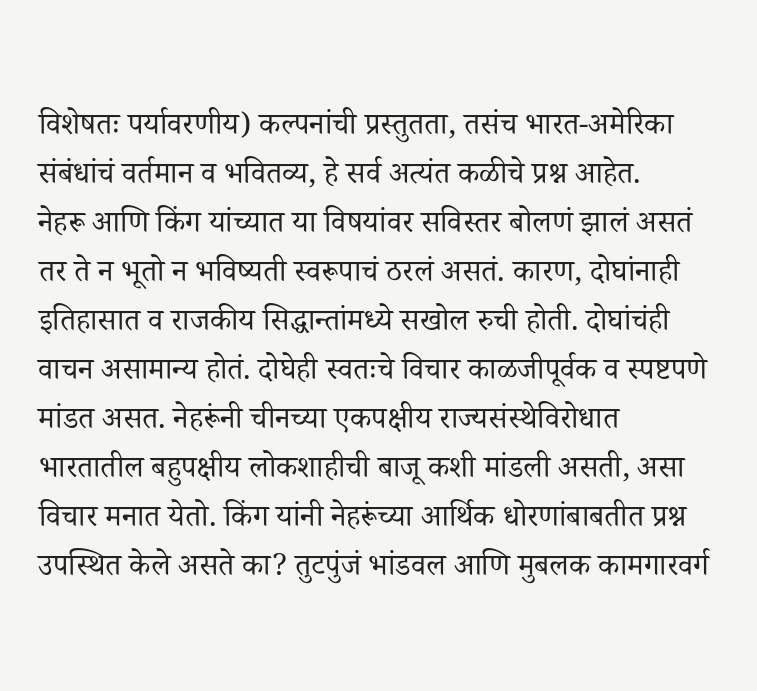विशेषतः पर्यावरणीय) कल्पनांची प्रस्तुतता, तसंच भारत-अमेरिका संबंधांचं वर्तमान व भवितव्य, हे सर्व अत्यंत कळीचे प्रश्न आहेत.
नेहरू आणि किंग यांच्यात या विषयांवर सविस्तर बोलणं झालं असतं तर ते न भूतो न भविष्यती स्वरूपाचं ठरलं असतं. कारण, दोघांनाही इतिहासात व राजकीय सिद्धान्तांमध्ये सखोल रुची होती. दोघांचंही वाचन असामान्य होतं. दोघेही स्वतःचे विचार काळजीपूर्वक व स्पष्टपणे मांडत असत. नेहरूंनी चीनच्या एकपक्षीय राज्यसंस्थेविरोधात भारतातील बहुपक्षीय लोकशाहीची बाजू कशी मांडली असती, असा विचार मनात येतो. किंग यांनी नेहरूंच्या आर्थिक धोरणांबाबतीत प्रश्न उपस्थित केले असते का? तुटपुंजं भांडवल आणि मुबलक कामगारवर्ग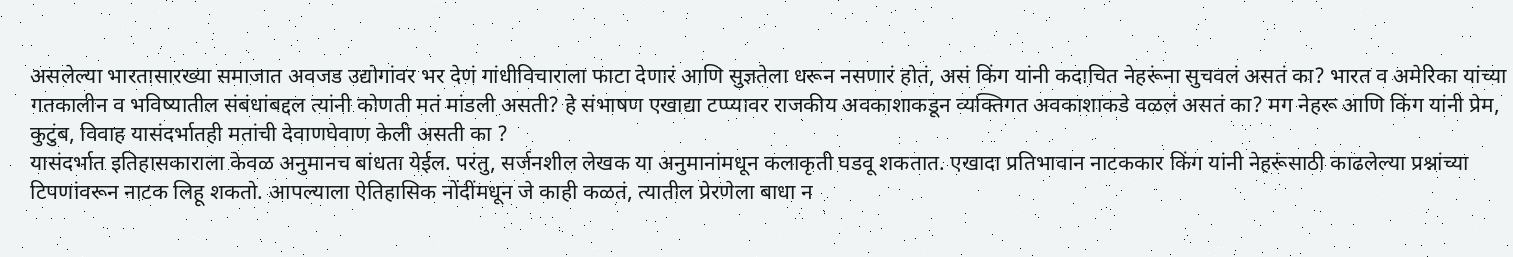असलेल्या भारतासारख्या समाजात अवजड उद्योगांवर भर देणं गांधीविचाराला फाटा देणारं आणि सुज्ञतेला धरून नसणारं होतं, असं किंग यांनी कदाचित नेहरूंना सुचवलं असतं का? भारत व अमेरिका यांच्या गतकालीन व भविष्यातील संबंधांबद्दल त्यांनी कोणती मतं मांडली असती? हे संभाषण एखाद्या टप्प्यावर राजकीय अवकाशाकडून व्यक्तिगत अवकाशाकडे वळलं असतं का? मग नेहरू आणि किंग यांनी प्रेम, कुटुंब, विवाह यासंदर्भातही मतांची देवाणघेवाण केली असती का ?
यासंदर्भात इतिहासकाराला केवळ अनुमानच बांधता येईल. परंतु, सर्जनशील लेखक या अनुमानांमधून कलाकृती घडवू शकतात. एखादा प्रतिभावान नाटककार किंग यांनी नेहरूंसाठी काढलेल्या प्रश्नांच्या टिपणांवरून नाटक लिहू शकतो. आपल्याला ऐतिहासिक नोंदींमधून जे काही कळतं, त्यातील प्रेरणेला बाधा न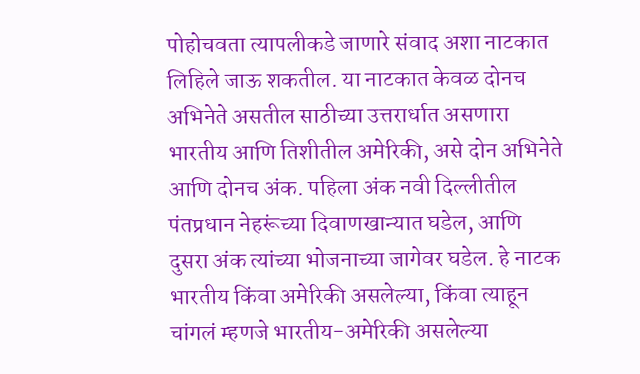पोहोचवता त्यापलीकडे जाणारे संवाद अशा नाटकात लिहिले जाऊ शकतील. या नाटकात केवळ दोनच अभिनेते असतील साठीच्या उत्तरार्धात असणारा भारतीय आणि तिशीतील अमेरिकी, असे दोन अभिनेते आणि दोनच अंक. पहिला अंक नवी दिल्लीतील पंतप्रधान नेहरूंच्या दिवाणखान्यात घडेल, आणि दुसरा अंक त्यांच्या भोजनाच्या जागेवर घडेल. हे नाटक भारतीय किंवा अमेरिकी असलेल्या, किंवा त्याहून चांगलं म्हणजे भारतीय-अमेरिकी असलेल्या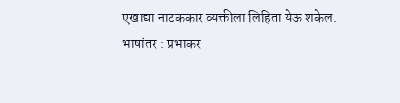एखाद्या नाटककार व्यक्तीला लिहिता येऊ शकेल.
भाषांतर : प्रभाकर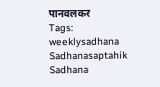पानवलकर
Tags: weeklysadhana Sadhanasaptahik Sadhana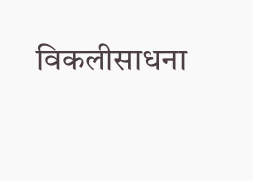विकलीसाधना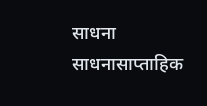साधना साधनासाप्ताहिक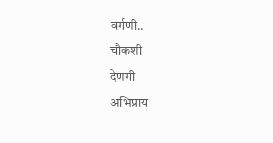वर्गणी..
चौकशी
देणगी
अभिप्राय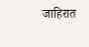जाहिरात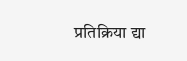प्रतिक्रिया द्या